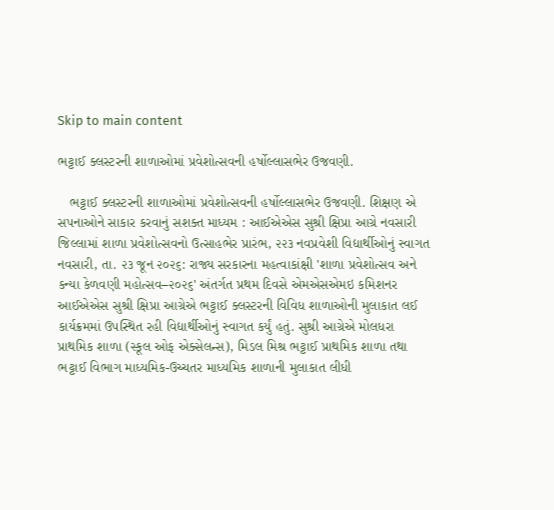Skip to main content

ભટ્ટાઈ ક્લસ્ટરની શાળાઓમાં પ્રવેશોત્સવની હર્ષોલ્લાસભેર ઉજવણી.

   ભટ્ટાઈ ક્લસ્ટરની શાળાઓમાં પ્રવેશોત્સવની હર્ષોલ્લાસભેર ઉજવણી. શિક્ષણ એ સપનાઓને સાકાર કરવાનું સશક્ત માધ્યમ : આઈએએસ સુશ્રી ક્ષિપ્રા આગ્રે નવસારી જિલ્લામાં શાળા પ્રવેશોત્સવનો ઉત્સાહભેર પ્રારંભ, ૨૨૩ નવપ્રવેશી વિદ્યાર્થીઓનું સ્વાગત નવસારી, તા. ૨૩ જૂન ૨૦૨૬: રાજ્ય સરકારના મહત્વાકાંક્ષી 'શાળા પ્રવેશોત્સવ અને કન્યા કેળવણી મહોત્સવ–૨૦૨૬' અંતર્ગત પ્રથમ દિવસે એમએસએમઇ કમિશનર આઈએએસ સુશ્રી ક્ષિપ્રા આગ્રેએ ભટ્ટાઈ ક્લસ્ટરની વિવિધ શાળાઓની મુલાકાત લઈ કાર્યક્રમમાં ઉપસ્થિત રહી વિદ્યાર્થીઓનું સ્વાગત કર્યું હતું. સુશ્રી આગ્રેએ મોલધરા પ્રાથમિક શાળા (સ્કૂલ ઓફ એક્સેલન્સ), મિડલ મિશ્ર ભટ્ટાઈ પ્રાથમિક શાળા તથા ભટ્ટાઈ વિભાગ માધ્યમિક-ઉચ્ચતર માધ્યમિક શાળાની મુલાકાત લીધી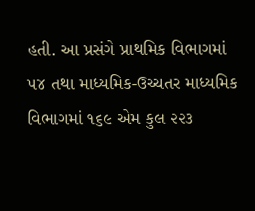હતી. આ પ્રસંગે પ્રાથમિક વિભાગમાં ૫૪ તથા માધ્યમિક-ઉચ્ચતર માધ્યમિક વિભાગમાં ૧૬૯ એમ કુલ ૨૨૩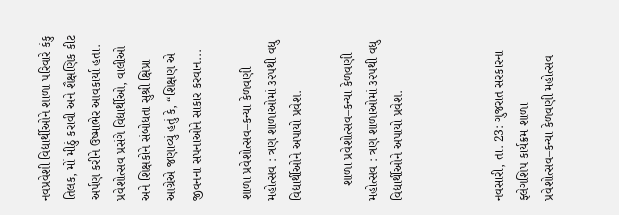નવપ્રવેશી વિદ્યાર્થીઓને શાળા પરિવારે કંકુ તિલક, મોં મીઠું કરાવી અને શૈક્ષણિક કીટ અર્પણ કરીને ઉષ્માભેર આવકાર્યા હતા. પ્રવેશોત્સવ પ્રસંગે વિદ્યાર્થીઓ, વાલીઓ અને શિક્ષકોને સંબોધતા સુશ્રી ક્ષિપ્રા આગ્રેએ જણાવ્યું હતું કે, “શિક્ષણ એ જીવનના સપનાઓને સાકાર કરવાન...

શાળા પ્રવેશોત્સવ–કન્યા કેળવણી મહોત્સવ : ત્રણ શાળાઓમાં ૩૨૫થી વધુ વિદ્યાર્થીઓને અપાયો પ્રવેશ.

    શાળા પ્રવેશોત્સવ–કન્યા કેળવણી મહોત્સવ : ત્રણ શાળાઓમાં ૩૨૫થી વધુ વિદ્યાર્થીઓને અપાયો પ્રવેશ.



નવસારી, તા. 23: ગુજરાત સરકારના ફ્લેગશિપ કાર્યક્રમ શાળા પ્રવેશોત્સવ–કન્યા કેળવણી મહોત્સવ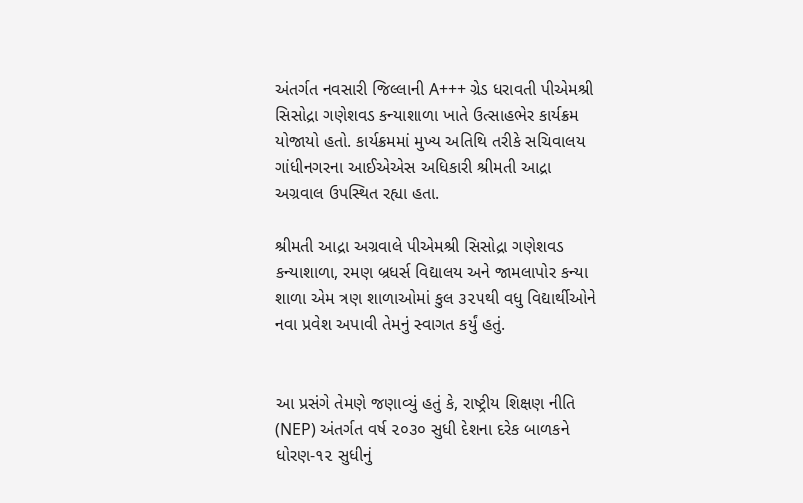અંતર્ગત નવસારી જિલ્લાની A+++ ગ્રેડ ધરાવતી પીએમશ્રી સિસોદ્રા ગણેશવડ કન્યાશાળા ખાતે ઉત્સાહભેર કાર્યક્રમ યોજાયો હતો. કાર્યક્રમમાં મુખ્ય અતિથિ તરીકે સચિવાલય ગાંધીનગરના આઈએએસ અધિકારી શ્રીમતી આદ્રા અગ્રવાલ ઉપસ્થિત રહ્યા હતા.

શ્રીમતી આદ્રા અગ્રવાલે પીએમશ્રી સિસોદ્રા ગણેશવડ કન્યાશાળા, રમણ બ્રધર્સ વિદ્યાલય અને જામલાપોર કન્યા શાળા એમ ત્રણ શાળાઓમાં કુલ ૩૨૫થી વધુ વિદ્યાર્થીઓને નવા પ્રવેશ અપાવી તેમનું સ્વાગત કર્યું હતું.


આ પ્રસંગે તેમણે જણાવ્યું હતું કે, રાષ્ટ્રીય શિક્ષણ નીતિ (NEP) અંતર્ગત વર્ષ ૨૦૩૦ સુધી દેશના દરેક બાળકને ધોરણ-૧૨ સુધીનું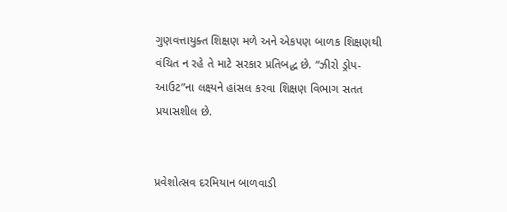ગુણવત્તાયુક્ત શિક્ષણ મળે અને એકપણ બાળક શિક્ષણથી વંચિત ન રહે તે માટે સરકાર પ્રતિબદ્ધ છે. “ઝીરો ડ્રોપ-આઉટ”ના લક્ષ્યને હાંસલ કરવા શિક્ષણ વિભાગ સતત પ્રયાસશીલ છે.


પ્રવેશોત્સવ દરમિયાન બાળવાડી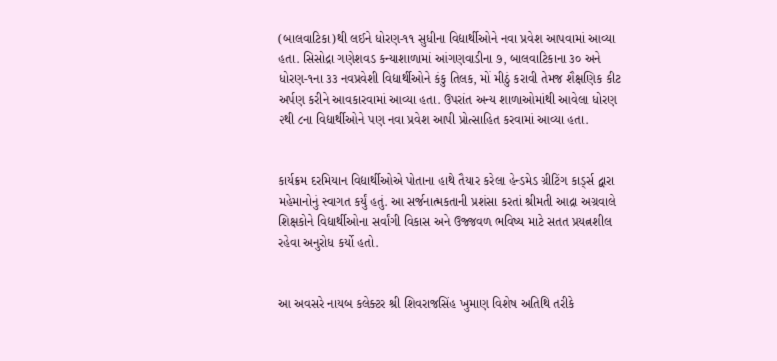(બાલવાટિકા)થી લઈને ધોરણ-૧૧ સુધીના વિદ્યાર્થીઓને નવા પ્રવેશ આપવામાં આવ્યા હતા. સિસોદ્રા ગણેશવડ કન્યાશાળામાં આંગણવાડીના ૭, બાલવાટિકાના ૩૦ અને ધોરણ-૧ના ૩૩ નવપ્રવેશી વિદ્યાર્થીઓને કંકુ તિલક, મોં મીઠું કરાવી તેમજ શૈક્ષણિક કીટ અર્પણ કરીને આવકારવામાં આવ્યા હતા. ઉપરાંત અન્ય શાળાઓમાંથી આવેલા ધોરણ ૨થી ૮ના વિદ્યાર્થીઓને પણ નવા પ્રવેશ આપી પ્રોત્સાહિત કરવામાં આવ્યા હતા.


કાર્યક્રમ દરમિયાન વિદ્યાર્થીઓએ પોતાના હાથે તૈયાર કરેલા હેન્ડમેડ ગ્રીટિંગ કાર્ડ્સ દ્વારા મહેમાનોનું સ્વાગત કર્યું હતું. આ સર્જનાત્મકતાની પ્રશંસા કરતાં શ્રીમતી આદ્રા અગ્રવાલે શિક્ષકોને વિદ્યાર્થીઓના સર્વાંગી વિકાસ અને ઉજ્જવળ ભવિષ્ય માટે સતત પ્રયત્નશીલ રહેવા અનુરોધ કર્યો હતો.


આ અવસરે નાયબ કલેક્ટર શ્રી શિવરાજસિંહ ખુમાણ વિશેષ અતિથિ તરીકે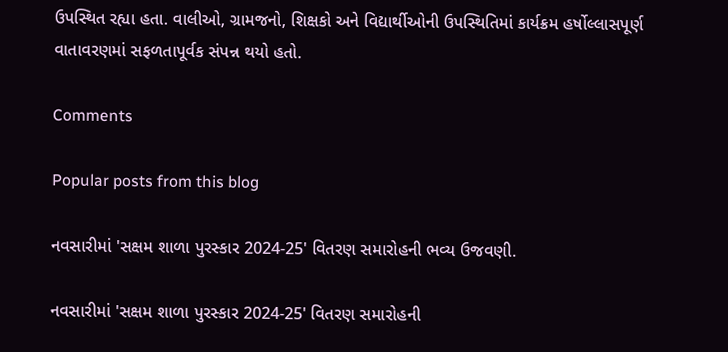ઉપસ્થિત રહ્યા હતા. વાલીઓ, ગ્રામજનો, શિક્ષકો અને વિદ્યાર્થીઓની ઉપસ્થિતિમાં કાર્યક્રમ હર્ષોલ્લાસપૂર્ણ વાતાવરણમાં સફળતાપૂર્વક સંપન્ન થયો હતો.

Comments

Popular posts from this blog

નવસારીમાં 'સક્ષમ શાળા પુરસ્કાર 2024-25' વિતરણ સમારોહની ભવ્ય ઉજવણી.

નવસારીમાં 'સક્ષમ શાળા પુરસ્કાર 2024-25' વિતરણ સમારોહની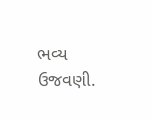ભવ્ય ઉજવણી.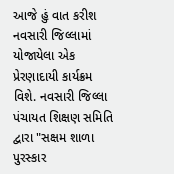આજે હું વાત કરીશ નવસારી જિલ્લામાં યોજાયેલા એક પ્રેરણાદાયી કાર્યક્રમ વિશે. નવસારી જિલ્લા પંચાયત શિક્ષણ સમિતિ દ્વારા "સક્ષમ શાળા પુરસ્કાર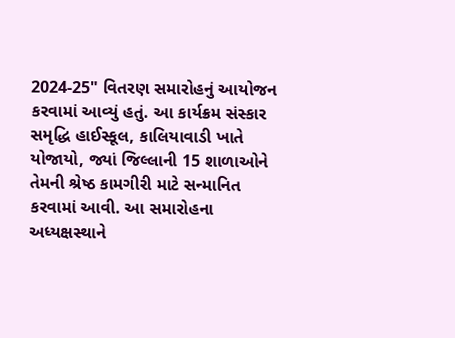2024-25" વિતરણ સમારોહનું આયોજન કરવામાં આવ્યું હતું. આ કાર્યક્રમ સંસ્કાર સમૃદ્ધિ હાઈસ્કૂલ, કાલિયાવાડી ખાતે યોજાયો, જ્યાં જિલ્લાની 15 શાળાઓને તેમની શ્રેષ્ઠ કામગીરી માટે સન્માનિત કરવામાં આવી. આ સમારોહના અધ્યક્ષસ્થાને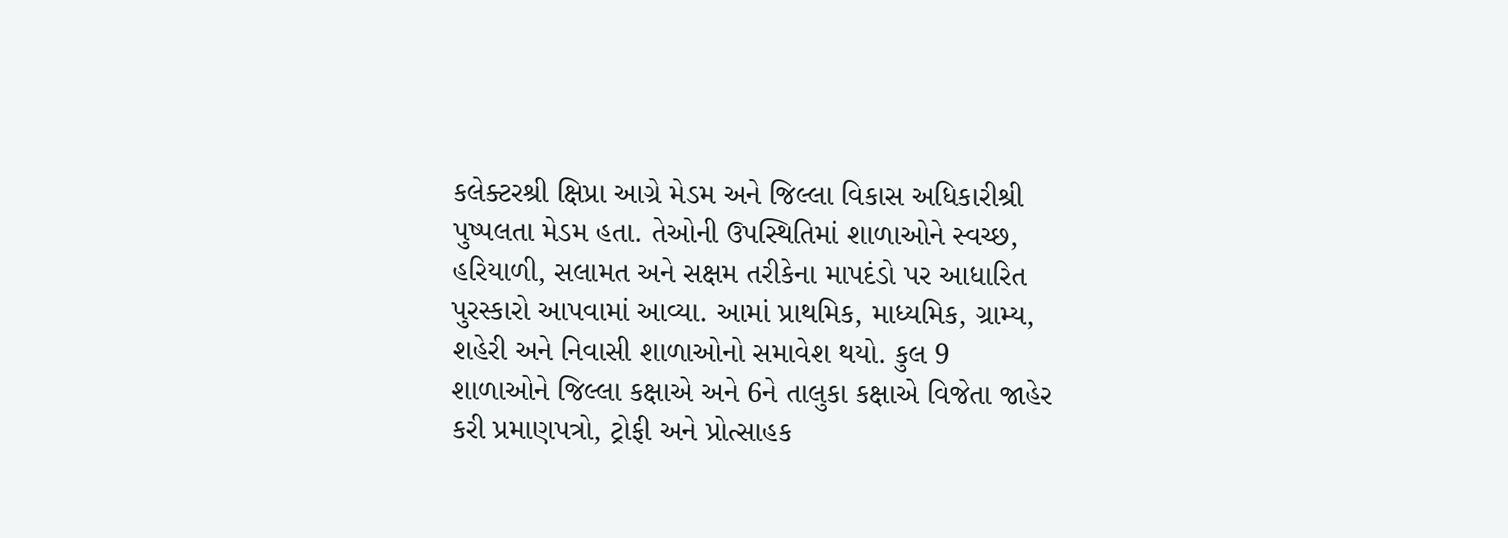કલેક્ટરશ્રી ક્ષિપ્રા આગ્રે મેડમ અને જિલ્લા વિકાસ અધિકારીશ્રી પુષ્પલતા મેડમ હતા. તેઓની ઉપસ્થિતિમાં શાળાઓને સ્વચ્છ, હરિયાળી, સલામત અને સક્ષમ તરીકેના માપદંડો પર આધારિત પુરસ્કારો આપવામાં આવ્યા. આમાં પ્રાથમિક, માધ્યમિક, ગ્રામ્ય, શહેરી અને નિવાસી શાળાઓનો સમાવેશ થયો. કુલ 9 શાળાઓને જિલ્લા કક્ષાએ અને 6ને તાલુકા કક્ષાએ વિજેતા જાહેર કરી પ્રમાણપત્રો, ટ્રોફી અને પ્રોત્સાહક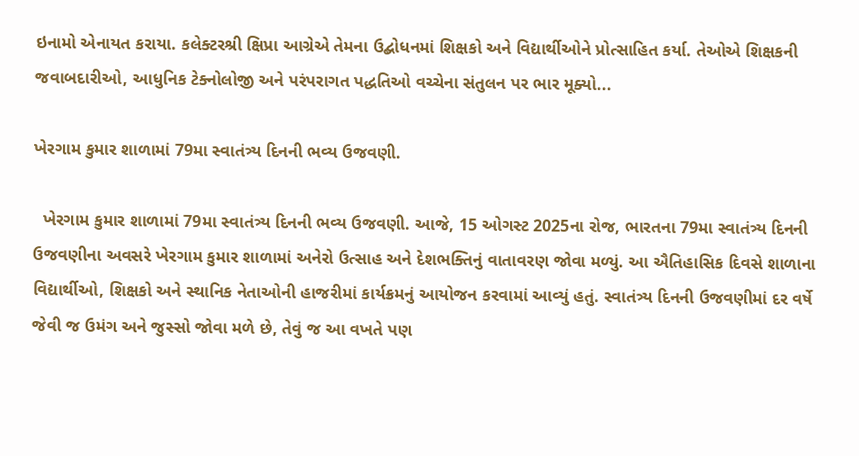ઇનામો એનાયત કરાયા. કલેક્ટરશ્રી ક્ષિપ્રા આગ્રેએ તેમના ઉદ્બોધનમાં શિક્ષકો અને વિદ્યાર્થીઓને પ્રોત્સાહિત કર્યા. તેઓએ શિક્ષકની જવાબદારીઓ, આધુનિક ટેક્નોલોજી અને પરંપરાગત પદ્ધતિઓ વચ્ચેના સંતુલન પર ભાર મૂક્યો...

ખેરગામ કુમાર શાળામાં 79મા સ્વાતંત્ર્ય દિનની ભવ્ય ઉજવણી.

  ખેરગામ કુમાર શાળામાં 79મા સ્વાતંત્ર્ય દિનની ભવ્ય ઉજવણી. આજે, 15 ઓગસ્ટ 2025ના રોજ, ભારતના 79મા સ્વાતંત્ર્ય દિનની ઉજવણીના અવસરે ખેરગામ કુમાર શાળામાં અનેરો ઉત્સાહ અને દેશભક્તિનું વાતાવરણ જોવા મળ્યું. આ ઐતિહાસિક દિવસે શાળાના વિદ્યાર્થીઓ, શિક્ષકો અને સ્થાનિક નેતાઓની હાજરીમાં કાર્યક્રમનું આયોજન કરવામાં આવ્યું હતું. સ્વાતંત્ર્ય દિનની ઉજવણીમાં દર વર્ષે જેવી જ ઉમંગ અને જુસ્સો જોવા મળે છે, તેવું જ આ વખતે પણ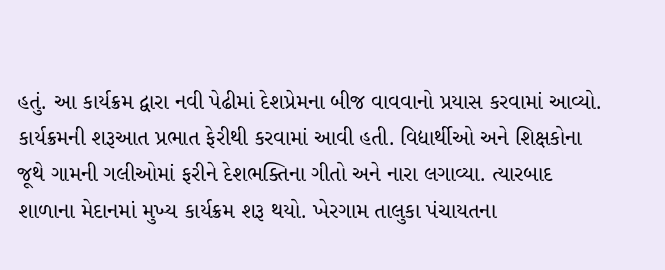હતું. આ કાર્યક્રમ દ્વારા નવી પેઢીમાં દેશપ્રેમના બીજ વાવવાનો પ્રયાસ કરવામાં આવ્યો. કાર્યક્રમની શરૂઆત પ્રભાત ફેરીથી કરવામાં આવી હતી. વિદ્યાર્થીઓ અને શિક્ષકોના જૂથે ગામની ગલીઓમાં ફરીને દેશભક્તિના ગીતો અને નારા લગાવ્યા. ત્યારબાદ શાળાના મેદાનમાં મુખ્ય કાર્યક્રમ શરૂ થયો. ખેરગામ તાલુકા પંચાયતના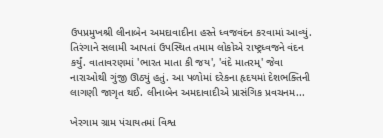ઉપપ્રમુખશ્રી લીનાબેન અમદાવાદીના હસ્તે ધ્વજવંદન કરવામાં આવ્યું. તિરંગાને સલામી આપતાં ઉપસ્થિત તમામ લોકોએ રાષ્ટ્રધ્વજને વંદન કર્યું. વાતાવરણમાં 'ભારત માતા કી જય', 'વંદે માતરમ્' જેવા નારાઓથી ગુંજી ઊઠ્યું હતું. આ પળોમાં દરેકના હૃદયમાં દેશભક્તિની લાગણી જાગૃત થઈ. લીનાબેન અમદાવાદીએ પ્રાસંગિક પ્રવચનમ...

ખેરગામ ગ્રામ પંચાયતમાં વિશ્વ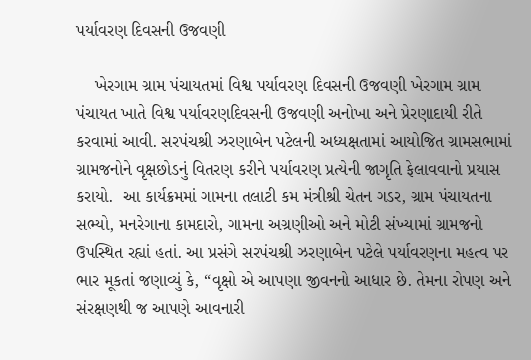પર્યાવરણ દિવસની ઉજવણી

    ખેરગામ ગ્રામ પંચાયતમાં વિશ્વ પર્યાવરણ દિવસની ઉજવણી ખેરગામ ગ્રામ પંચાયત ખાતે વિશ્વ પર્યાવરણદિવસની ઉજવણી અનોખા અને પ્રેરણાદાયી રીતે કરવામાં આવી. સરપંચશ્રી ઝરણાબેન પટેલની અધ્યક્ષતામાં આયોજિત ગ્રામસભામાં ગ્રામજનોને વૃક્ષછોડનું વિતરણ કરીને પર્યાવરણ પ્રત્યેની જાગૃતિ ફેલાવવાનો પ્રયાસ કરાયો.  આ કાર્યક્રમમાં ગામના તલાટી કમ મંત્રીશ્રી ચેતન ગડર, ગ્રામ પંચાયતના સભ્યો, મનરેગાના કામદારો, ગામના અગ્રણીઓ અને મોટી સંખ્યામાં ગ્રામજનો ઉપસ્થિત રહ્યાં હતાં. આ પ્રસંગે સરપંચશ્રી ઝરણાબેન પટેલે પર્યાવરણના મહત્વ પર ભાર મૂકતાં જણાવ્યું કે, “વૃક્ષો એ આપણા જીવનનો આધાર છે. તેમના રોપણ અને સંરક્ષણથી જ આપણે આવનારી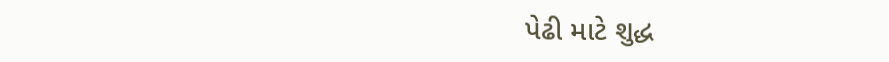પેઢી માટે શુદ્ધ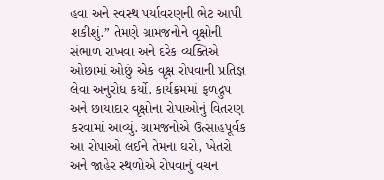હવા અને સ્વસ્થ પર્યાવરણની ભેટ આપી શકીશું.” તેમણે ગ્રામજનોને વૃક્ષોની સંભાળ રાખવા અને દરેક વ્યક્તિએ ઓછામાં ઓછું એક વૃક્ષ રોપવાની પ્રતિજ્ઞ લેવા અનુરોધ કર્યો. કાર્યક્રમમાં ફળદ્રુપ અને છાયાદાર વૃક્ષોના રોપાઓનું વિતરણ કરવામાં આવ્યું. ગ્રામજનોએ ઉત્સાહપૂર્વક આ રોપાઓ લઈને તેમના ઘરો, ખેતરો અને જાહેર સ્થળોએ રોપવાનું વચન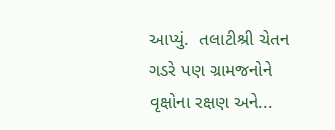આપ્યું.  તલાટીશ્રી ચેતન ગડરે પણ ગ્રામજનોને વૃક્ષોના રક્ષણ અને...